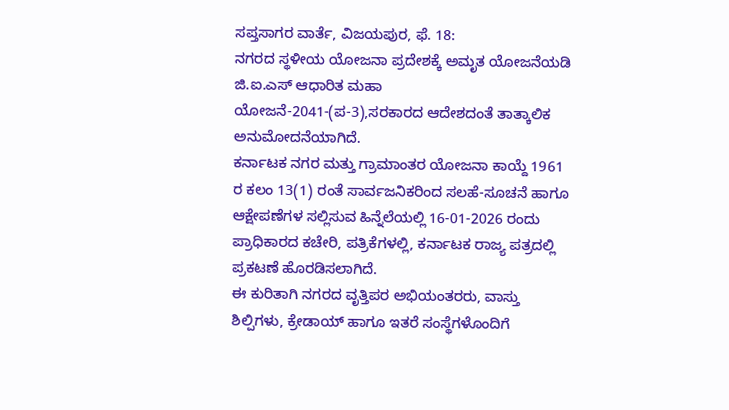ಸಪ್ತಸಾಗರ ವಾರ್ತೆ, ವಿಜಯಪುರ, ಫೆ. 18:
ನಗರದ ಸ್ಥಳೀಯ ಯೋಜನಾ ಪ್ರದೇಶಕ್ಕೆ ಅಮೃತ ಯೋಜನೆಯಡಿ ಜಿ.ಐ.ಎಸ್ ಆಧಾರಿತ ಮಹಾ ಯೋಜನೆ-2041-(ಪ-3),ಸರಕಾರದ ಆದೇಶದಂತೆ ತಾತ್ಕಾಲಿಕ ಅನುಮೋದನೆಯಾಗಿದೆ.
ಕರ್ನಾಟಕ ನಗರ ಮತ್ತು ಗ್ರಾಮಾಂತರ ಯೋಜನಾ ಕಾಯ್ದೆ 1961 ರ ಕಲಂ 13(1) ರಂತೆ ಸಾರ್ವಜನಿಕರಿಂದ ಸಲಹೆ-ಸೂಚನೆ ಹಾಗೂ ಆಕ್ಷೇಪಣೆಗಳ ಸಲ್ಲಿಸುವ ಹಿನ್ನೆಲೆಯಲ್ಲಿ 16-01-2026 ರಂದು ಪ್ರಾಧಿಕಾರದ ಕಚೇರಿ, ಪತ್ರಿಕೆಗಳಲ್ಲಿ, ಕರ್ನಾಟಕ ರಾಜ್ಯ ಪತ್ರದಲ್ಲಿ ಪ್ರಕಟಣೆ ಹೊರಡಿಸಲಾಗಿದೆ.
ಈ ಕುರಿತಾಗಿ ನಗರದ ವೃತ್ತಿಪರ ಅಭಿಯಂತರರು, ವಾಸ್ತು ಶಿಲ್ಪಿಗಳು, ಕ್ರೇಡಾಯ್ ಹಾಗೂ ಇತರೆ ಸಂಸ್ಥೆಗಳೊಂದಿಗೆ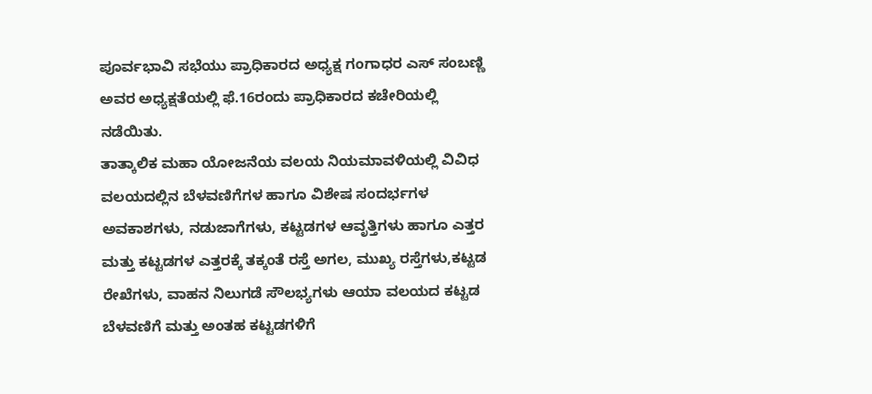ಪೂರ್ವಭಾವಿ ಸಭೆಯು ಪ್ರಾಧಿಕಾರದ ಅಧ್ಯಕ್ಷ ಗಂಗಾಧರ ಎಸ್ ಸಂಬಣ್ಣಿ ಅವರ ಅಧ್ಯಕ್ಷತೆಯಲ್ಲಿ ಫೆ.16ರಂದು ಪ್ರಾಧಿಕಾರದ ಕಚೇರಿಯಲ್ಲಿ ನಡೆಯಿತು.
ತಾತ್ಕಾಲಿಕ ಮಹಾ ಯೋಜನೆಯ ವಲಯ ನಿಯಮಾವಳಿಯಲ್ಲಿ ವಿವಿಧ ವಲಯದಲ್ಲಿನ ಬೆಳವಣಿಗೆಗಳ ಹಾಗೂ ವಿಶೇಷ ಸಂದರ್ಭಗಳ ಅವಕಾಶಗಳು, ನಡುಜಾಗೆಗಳು, ಕಟ್ಟಡಗಳ ಆವೃತ್ತಿಗಳು ಹಾಗೂ ಎತ್ತರ ಮತ್ತು ಕಟ್ಟಡಗಳ ಎತ್ತರಕ್ಕೆ ತಕ್ಕಂತೆ ರಸ್ತೆ ಅಗಲ, ಮುಖ್ಯ ರಸ್ತೆಗಳು,ಕಟ್ಟಡ ರೇಖೆಗಳು, ವಾಹನ ನಿಲುಗಡೆ ಸೌಲಭ್ಯಗಳು ಆಯಾ ವಲಯದ ಕಟ್ಟಡ ಬೆಳವಣಿಗೆ ಮತ್ತು ಅಂತಹ ಕಟ್ಟಡಗಳಿಗೆ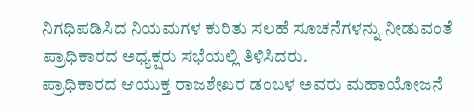ನಿಗಧಿಪಡಿಸಿದ ನಿಯಮಗಳ ಕುರಿತು ಸಲಹೆ ಸೂಚನೆಗಳನ್ನು ನೀಡುವಂತೆ ಪ್ರಾಧಿಕಾರದ ಅಧ್ಯಕ್ಷರು ಸಭೆಯಲ್ಲಿ ತಿಳಿಸಿದರು.
ಪ್ರಾಧಿಕಾರದ ಆಯುಕ್ತ ರಾಜಶೇಖರ ಡಂಬಳ ಅವರು ಮಹಾಯೋಜನೆ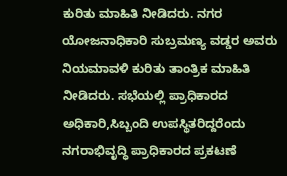ಕುರಿತು ಮಾಹಿತಿ ನೀಡಿದರು. ನಗರ ಯೋಜನಾಧಿಕಾರಿ ಸುಬ್ರಮಣ್ಯ ವಡ್ಡರ ಅವರು ನಿಯಮಾವಳಿ ಕುರಿತು ತಾಂತ್ರಿಕ ಮಾಹಿತಿ ನೀಡಿದರು. ಸಭೆಯಲ್ಲಿ ಪ್ರಾಧಿಕಾರದ ಅಧಿಕಾರಿ,ಸಿಬ್ಬಂದಿ ಉಪಸ್ಥಿತರಿದ್ದರೆಂದು ನಗರಾಭಿವೃದ್ಧಿ ಪ್ರಾಧಿಕಾರದ ಪ್ರಕಟಣೆ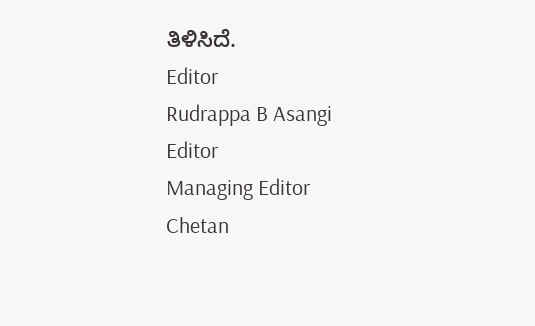ತಿಳಿಸಿದೆ.
Editor
Rudrappa B Asangi
Editor
Managing Editor
Chetan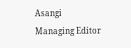Asangi
Managing Editor